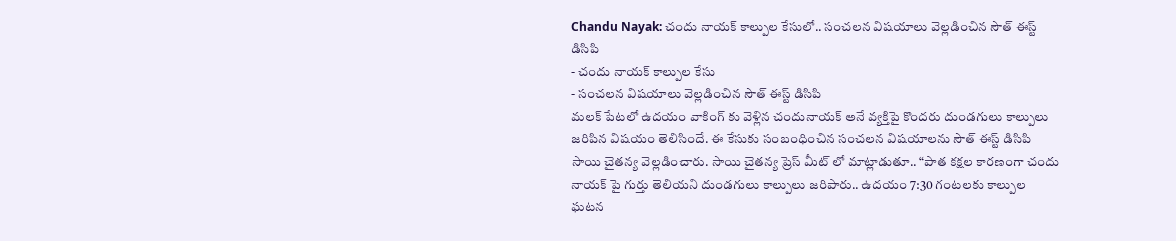Chandu Nayak: చందు నాయక్ కాల్పుల కేసులో.. సంచలన విషయాలు వెల్లడించిన సౌత్ ఈస్ట్ డిసిపి
- చందు నాయక్ కాల్పుల కేసు
- సంచలన విషయాలు వెల్లడించిన సౌత్ ఈస్ట్ డిసిపి
మలక్ పేటలో ఉదయం వాకింగ్ కు వెళ్లిన చందునాయక్ అనే వ్యక్తిపై కొందరు దుండగులు కాల్పులు జరిపిన విషయం తెలిసిందే. ఈ కేసుకు సంబంధించిన సంచలన విషయాలను సౌత్ ఈస్ట్ డిసిపి సాయి చైతన్య వెల్లడించారు. సాయి చైతన్య ప్రెస్ మీట్ లో మాట్లాడుతూ.. “పాత కక్షల కారణంగా చందు నాయక్ పై గుర్తు తెలియని దుండగులు కాల్పులు జరిపారు.. ఉదయం 7:30 గంటలకు కాల్పుల ఘటన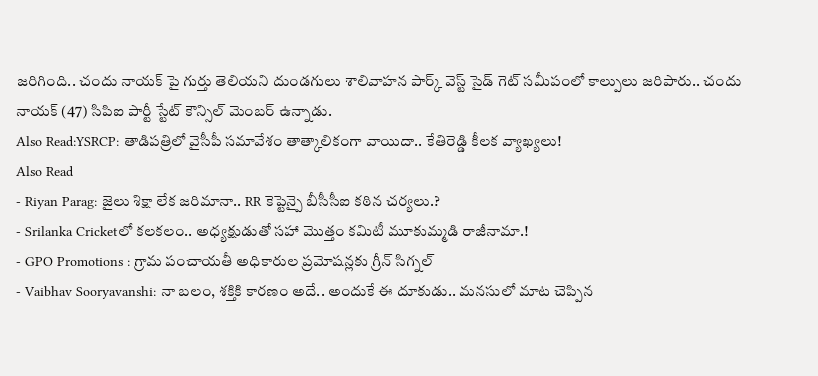జరిగింది.. చందు నాయక్ పై గుర్తు తెలియని దుండగులు శాలివాహన పార్క్ వెస్ట్ సైడ్ గెట్ సమీపంలో కాల్పులు జరిపారు.. చందు నాయక్ (47) సిపిఐ పార్టీ స్టేట్ కౌన్సిల్ మెంబర్ ఉన్నాడు.
Also Read:YSRCP: తాడిపత్రిలో వైసీపీ సమావేశం తాత్కాలికంగా వాయిదా.. కేతిరెడ్డి కీలక వ్యాఖ్యలు!
Also Read
- Riyan Parag: జైలు శిక్షా లేక జరిమానా.. RR కెప్టెన్పై బీసీసీఐ కఠిన చర్యలు.?
- Srilanka Cricketలో కలకలం.. అధ్యక్షుడుతో సహా మొత్తం కమిటీ మూకుమ్మడి రాజీనామా.!
- GPO Promotions : గ్రామ పంచాయతీ అధికారుల ప్రమోషన్లకు గ్రీన్ సిగ్నల్
- Vaibhav Sooryavanshi: నా బలం, శక్తికి కారణం అదే.. అందుకే ఈ దూకుడు.. మనసులో మాట చెప్పిన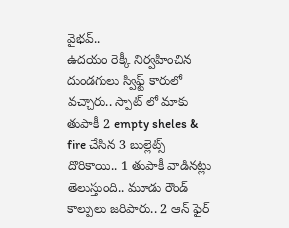వైభవ్..
ఉదయం రెక్కీ నిర్వహించిన దుండగులు స్విఫ్ట్ కారులో వచ్చారు.. స్పాట్ లో మాకు తుపాకీ 2 empty sheles & fire చేసిన 3 బుల్లెట్స్ దొరికాయి.. 1 తుపాకీ వాడినట్లు తెలుస్తుంది.. మూడు రౌండ్ కాల్పులు జరిపారు.. 2 ఆన్ ఫైర్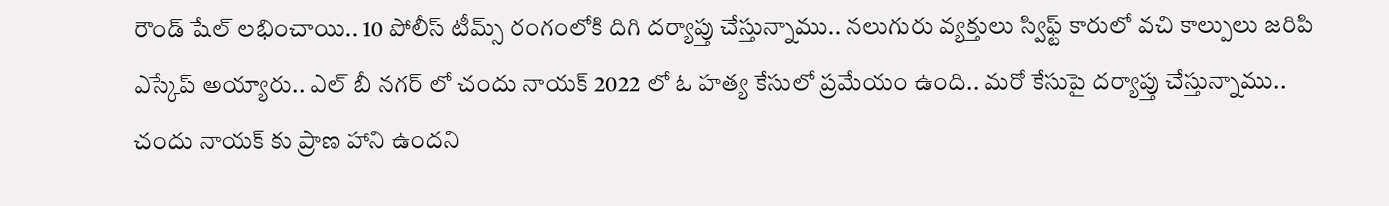రౌండ్ షేల్ లభించాయి.. 10 పోలీస్ టీమ్స్ రంగంలోకి దిగి దర్యాప్తు చేస్తున్నాము.. నలుగురు వ్యక్తులు స్విఫ్ట్ కారులో వచి కాల్పులు జరిపి ఎస్కేప్ అయ్యారు.. ఎల్ బీ నగర్ లో చందు నాయక్ 2022 లో ఓ హత్య కేసులో ప్రమేయం ఉంది.. మరో కేసుపై దర్యాప్తు చేస్తున్నాము.. చందు నాయక్ కు ప్రాణ హాని ఉందని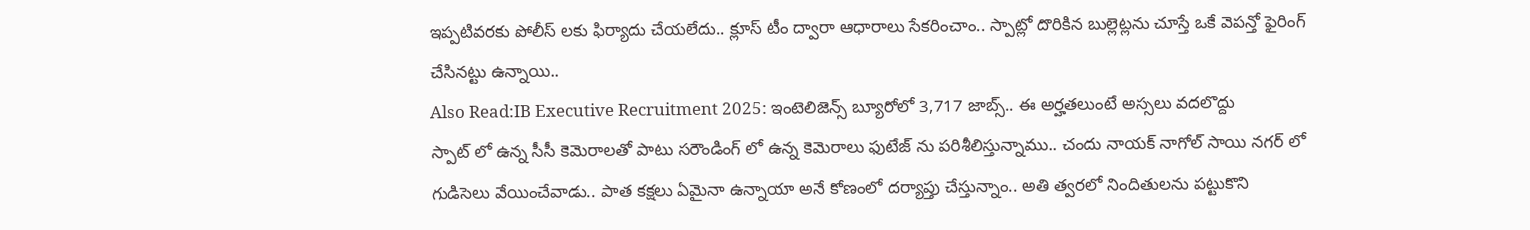ఇప్పటివరకు పోలీస్ లకు ఫిర్యాదు చేయలేదు.. క్లూస్ టీం ద్వారా ఆధారాలు సేకరించాం.. స్పాట్లో దొరికిన బుల్లెట్లను చూస్తే ఒకే వెపన్తో ఫైరింగ్ చేసినట్టు ఉన్నాయి..
Also Read:IB Executive Recruitment 2025: ఇంటెలిజెన్స్ బ్యూరోలో 3,717 జాబ్స్.. ఈ అర్హతలుంటే అస్సలు వదలొద్దు
స్పాట్ లో ఉన్న సీసీ కెమెరాలతో పాటు సరౌండింగ్ లో ఉన్న కెమెరాలు ఫుటేజ్ ను పరిశీలిస్తున్నాము.. చందు నాయక్ నాగోల్ సాయి నగర్ లో గుడిసెలు వేయించేవాడు.. పాత కక్షలు ఏమైనా ఉన్నాయా అనే కోణంలో దర్యాప్తు చేస్తున్నాం.. అతి త్వరలో నిందితులను పట్టుకొని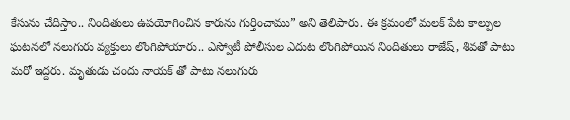కేసును చేదిస్తాం.. నిందితులు ఉపయోగించిన కారును గుర్తించాము” అని తెలిపారు. ఈ క్రమంలో మలక్ పేట కాల్పుల ఘటనలో నలుగురు వ్యక్తులు లొంగిపోయారు.. ఎస్వోటీ పోలీసుల ఎదుట లొంగిపోయిన నిందితులు రాజేష్, శివతో పాటు మరో ఇద్దరు. మృతుడు చందు నాయక్ తో పాటు నలుగురు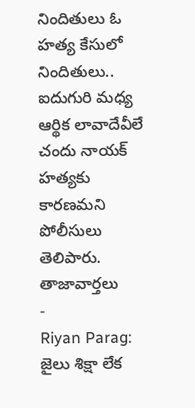నిందితులు ఓ హత్య కేసులో నిందితులు.. ఐదుగురి మధ్య ఆర్థిక లావాదేవీలే చందు నాయక్ హత్యకు కారణమని పోలీసులు తెలిపారు.
తాజావార్తలు
-
Riyan Parag: జైలు శిక్షా లేక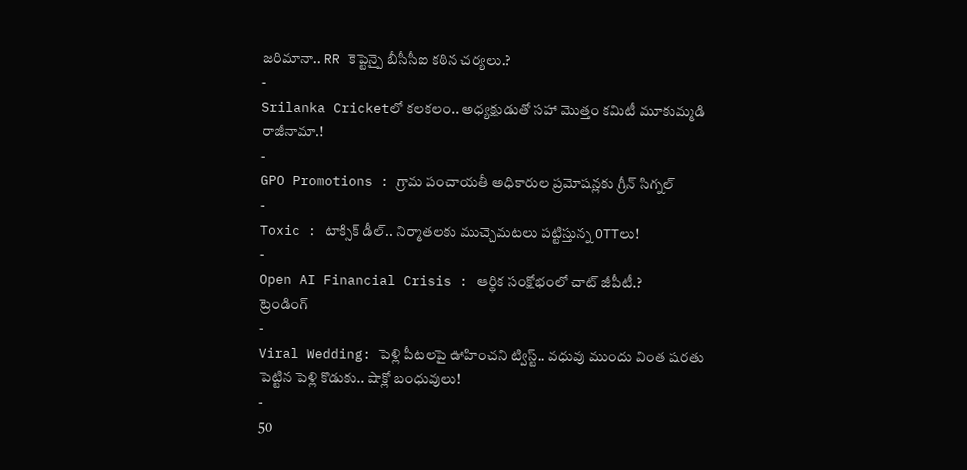జరిమానా.. RR కెప్టెన్పై బీసీసీఐ కఠిన చర్యలు.?
-
Srilanka Cricketలో కలకలం.. అధ్యక్షుడుతో సహా మొత్తం కమిటీ మూకుమ్మడి రాజీనామా.!
-
GPO Promotions : గ్రామ పంచాయతీ అధికారుల ప్రమోషన్లకు గ్రీన్ సిగ్నల్
-
Toxic : టాక్సిక్ డీల్.. నిర్మాతలకు ముచ్చెమటలు పట్టిస్తున్న OTTలు!
-
Open AI Financial Crisis : ఆర్థిక సంక్షోభంలో చాట్ జీపీటీ.?
ట్రెండింగ్
-
Viral Wedding: పెళ్లి పీటలపై ఊహించని ట్విస్ట్.. వధువు ముందు వింత షరతు పెట్టిన పెళ్లి కొడుకు.. షాక్లో బంధువులు!
-
50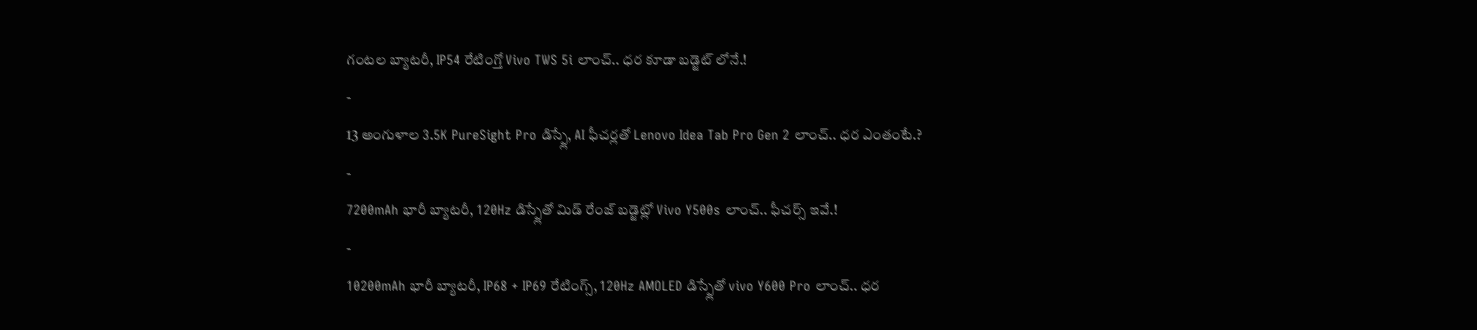గంటల బ్యాటరీ, IP54 రేటింగ్తో Vivo TWS 5i లాంచ్.. ధర కూడా బడ్జెట్ లోనే.!
-
13 అంగుళాల 3.5K PureSight Pro డిస్ప్లే, AI ఫీచర్లతో Lenovo Idea Tab Pro Gen 2 లాంచ్.. ధర ఎంతంటే.?
-
7200mAh భారీ బ్యాటరీ, 120Hz డిస్ప్లేతో మిడ్ రేంజ్ బడ్జెట్లో Vivo Y500s లాంచ్.. ఫీచర్స్ ఇవే.!
-
10200mAh భారీ బ్యాటరీ, IP68 + IP69 రేటింగ్స్, 120Hz AMOLED డిస్ప్లేతో vivo Y600 Pro లాంచ్.. ధర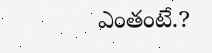ఎంతంటే.?